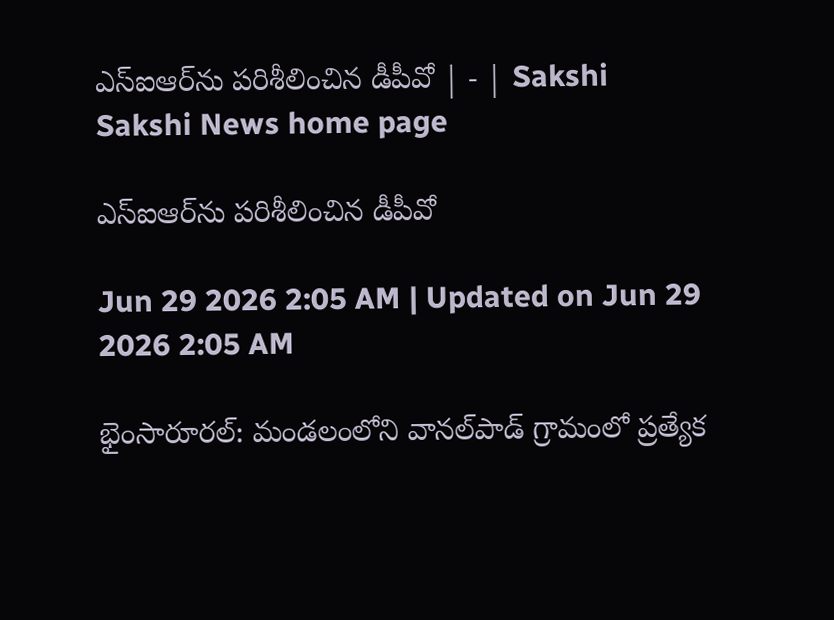ఎస్‌ఐఆర్‌ను పరిశీలించిన డీపీవో | - | Sakshi
Sakshi News home page

ఎస్‌ఐఆర్‌ను పరిశీలించిన డీపీవో

Jun 29 2026 2:05 AM | Updated on Jun 29 2026 2:05 AM

భైంసారూరల్‌: మండలంలోని వానల్‌పాడ్‌ గ్రామంలో ప్రత్యేక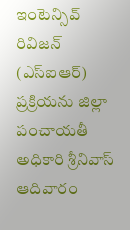ఇంటెన్సివ్‌ రివిజన్‌ (ఎస్‌ఐఆర్‌) ప్రక్రియను జిల్లా పంచాయతీ అధికారి శ్రీనివాస్‌ ఆదివారం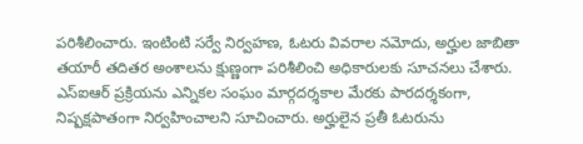పరిశీలించారు. ఇంటింటి సర్వే నిర్వహణ, ఓటరు వివరాల నమోదు, అర్హుల జాబితా తయారీ తదితర అంశాలను క్షుణ్ణంగా పరిశీలించి అధికారులకు సూచనలు చేశారు. ఎస్‌ఐఆర్‌ ప్రక్రియను ఎన్నికల సంఘం మార్గదర్శకాల మేరకు పారదర్శకంగా, నిష్పక్షపాతంగా నిర్వహించాలని సూచించారు. అర్హులైన ప్రతీ ఓటరును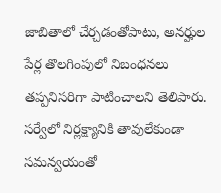జాబితాలో చేర్చడంతోపాటు, అనర్హుల పేర్ల తొలగింపులో నిబంధనలు తప్పనిసరిగా పాటించాలని తెలిపారు. సర్వేలో నిర్లక్ష్యానికి తావులేకుండా సమన్వయంతో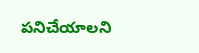పనిచేయాలని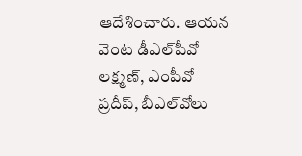ఆదేశించారు. ఆయన వెంట డీఎల్‌పీవో లక్ష్మణ్‌, ఎంపీవో ప్రదీప్‌, బీఎల్‌వోలు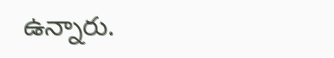ఉన్నారు.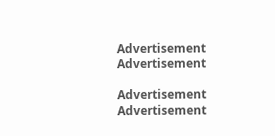Advertisement
Advertisement

Advertisement
Advertisement